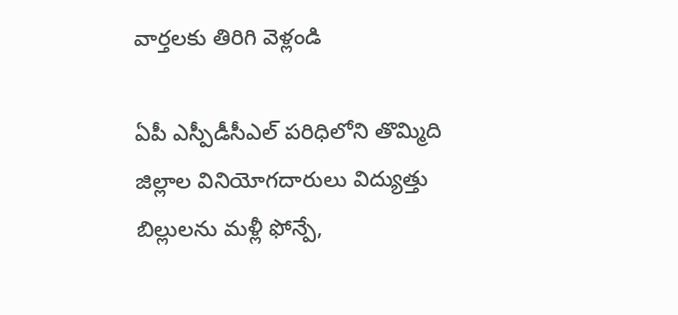వార్తలకు తిరిగి వెళ్లండి

ఏపీ ఎస్పీడీసీఎల్ పరిధిలోని తొమ్మిది జిల్లాల వినియోగదారులు విద్యుత్తు బిల్లులను మళ్లీ ఫోన్పే,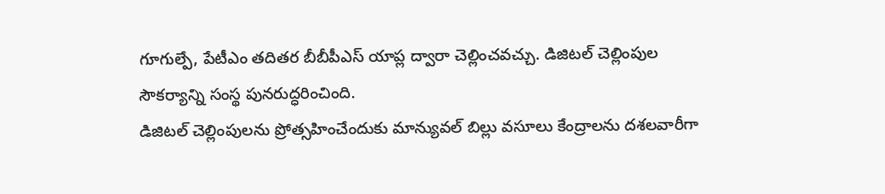గూగుల్పే, పేటీఎం తదితర బీబీపీఎస్ యాప్ల ద్వారా చెల్లించవచ్చు. డిజిటల్ చెల్లింపుల సౌకర్యాన్ని సంస్థ పునరుద్ధరించింది.
డిజిటల్ చెల్లింపులను ప్రోత్సహించేందుకు మాన్యువల్ బిల్లు వసూలు కేంద్రాలను దశలవారీగా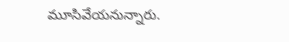మూసివేయనున్నారు.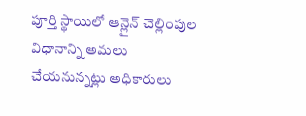పూర్తి స్థాయిలో ఆన్లైన్ చెల్లింపుల విధానాన్ని అమలు చేయనున్నట్లు అధికారులు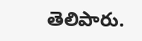తెలిపారు.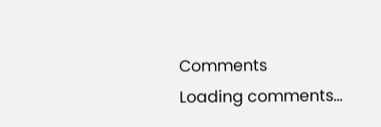Comments
Loading comments...